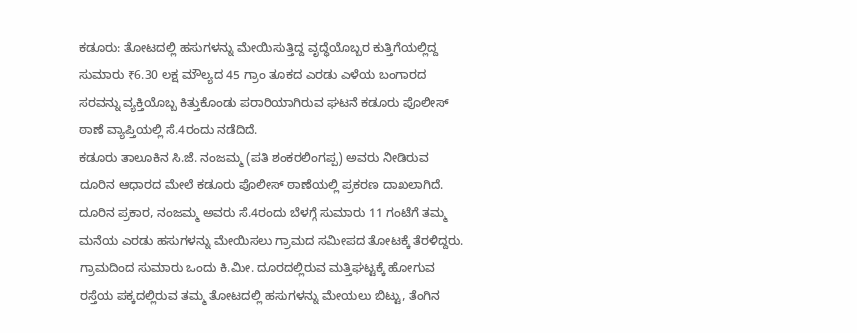ಕಡೂರು: ತೋಟದಲ್ಲಿ ಹಸುಗಳನ್ನು ಮೇಯಿಸುತ್ತಿದ್ದ ವೃದ್ಧೆಯೊಬ್ಬರ ಕುತ್ತಿಗೆಯಲ್ಲಿದ್ದ ಸುಮಾರು ₹6.30 ಲಕ್ಷ ಮೌಲ್ಯದ 45 ಗ್ರಾಂ ತೂಕದ ಎರಡು ಎಳೆಯ ಬಂಗಾರದ ಸರವನ್ನು ವ್ಯಕ್ತಿಯೊಬ್ಬ ಕಿತ್ತುಕೊಂಡು ಪರಾರಿಯಾಗಿರುವ ಘಟನೆ ಕಡೂರು ಪೊಲೀಸ್ ಠಾಣೆ ವ್ಯಾಪ್ತಿಯಲ್ಲಿ ಸೆ.4ರಂದು ನಡೆದಿದೆ.
ಕಡೂರು ತಾಲೂಕಿನ ಸಿ.ಜೆ. ನಂಜಮ್ಮ (ಪತಿ ಶಂಕರಲಿಂಗಪ್ಪ) ಅವರು ನೀಡಿರುವ ದೂರಿನ ಆಧಾರದ ಮೇಲೆ ಕಡೂರು ಪೊಲೀಸ್ ಠಾಣೆಯಲ್ಲಿ ಪ್ರಕರಣ ದಾಖಲಾಗಿದೆ.
ದೂರಿನ ಪ್ರಕಾರ, ನಂಜಮ್ಮ ಅವರು ಸೆ.4ರಂದು ಬೆಳಗ್ಗೆ ಸುಮಾರು 11 ಗಂಟೆಗೆ ತಮ್ಮ ಮನೆಯ ಎರಡು ಹಸುಗಳನ್ನು ಮೇಯಿಸಲು ಗ್ರಾಮದ ಸಮೀಪದ ತೋಟಕ್ಕೆ ತೆರಳಿದ್ದರು. ಗ್ರಾಮದಿಂದ ಸುಮಾರು ಒಂದು ಕಿ.ಮೀ. ದೂರದಲ್ಲಿರುವ ಮತ್ತಿಘಟ್ಟಕ್ಕೆ ಹೋಗುವ ರಸ್ತೆಯ ಪಕ್ಕದಲ್ಲಿರುವ ತಮ್ಮ ತೋಟದಲ್ಲಿ ಹಸುಗಳನ್ನು ಮೇಯಲು ಬಿಟ್ಟು, ತೆಂಗಿನ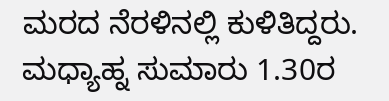ಮರದ ನೆರಳಿನಲ್ಲಿ ಕುಳಿತಿದ್ದರು.
ಮಧ್ಯಾಹ್ನ ಸುಮಾರು 1.30ರ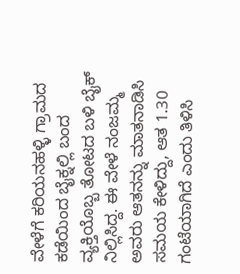ವೇಳೆಗೆ ಕರಿಯನಹಳ್ಳಿ ಗ್ರಾಮದ ಕಡೆಯಿಂದ ಬೈಕ್ನಲ್ಲಿ ಬಂದ ವ್ಯಕ್ತಿಯೊಬ್ಬ ತೋಟದ ಬಳಿ ಬೈಕ್ ನಿಲ್ಲಿಸಿದ್ದ. ಈ ವೇಳೆ ನಂಜಮ್ಮ ಅವರು ಆತನನ್ನು ಮಾತನಾಡಿಸಿ ಸಮಯ ಕೇಳಿದ್ದು, ಆತ 1.30 ಗಂಟೆಯಾಗಿದೆ ಎಂದು ತಿಳಿಸಿ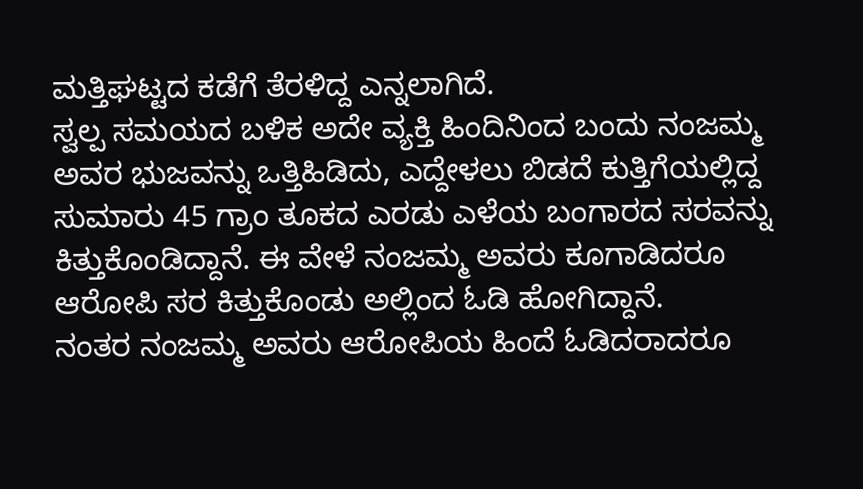ಮತ್ತಿಘಟ್ಟದ ಕಡೆಗೆ ತೆರಳಿದ್ದ ಎನ್ನಲಾಗಿದೆ.
ಸ್ವಲ್ಪ ಸಮಯದ ಬಳಿಕ ಅದೇ ವ್ಯಕ್ತಿ ಹಿಂದಿನಿಂದ ಬಂದು ನಂಜಮ್ಮ ಅವರ ಭುಜವನ್ನು ಒತ್ತಿಹಿಡಿದು, ಎದ್ದೇಳಲು ಬಿಡದೆ ಕುತ್ತಿಗೆಯಲ್ಲಿದ್ದ ಸುಮಾರು 45 ಗ್ರಾಂ ತೂಕದ ಎರಡು ಎಳೆಯ ಬಂಗಾರದ ಸರವನ್ನು ಕಿತ್ತುಕೊಂಡಿದ್ದಾನೆ. ಈ ವೇಳೆ ನಂಜಮ್ಮ ಅವರು ಕೂಗಾಡಿದರೂ ಆರೋಪಿ ಸರ ಕಿತ್ತುಕೊಂಡು ಅಲ್ಲಿಂದ ಓಡಿ ಹೋಗಿದ್ದಾನೆ.
ನಂತರ ನಂಜಮ್ಮ ಅವರು ಆರೋಪಿಯ ಹಿಂದೆ ಓಡಿದರಾದರೂ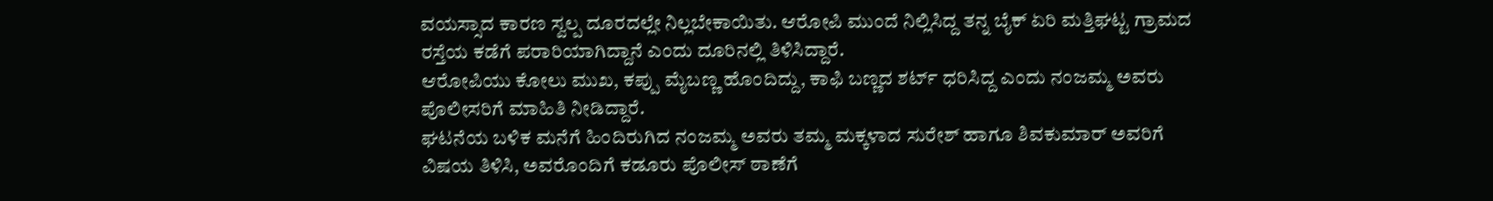ವಯಸ್ಸಾದ ಕಾರಣ ಸ್ವಲ್ಪ ದೂರದಲ್ಲೇ ನಿಲ್ಲಬೇಕಾಯಿತು. ಆರೋಪಿ ಮುಂದೆ ನಿಲ್ಲಿಸಿದ್ದ ತನ್ನ ಬೈಕ್ ಏರಿ ಮತ್ತಿಘಟ್ಟ ಗ್ರಾಮದ ರಸ್ತೆಯ ಕಡೆಗೆ ಪರಾರಿಯಾಗಿದ್ದಾನೆ ಎಂದು ದೂರಿನಲ್ಲಿ ತಿಳಿಸಿದ್ದಾರೆ.
ಆರೋಪಿಯು ಕೋಲು ಮುಖ, ಕಪ್ಪು ಮೈಬಣ್ಣ ಹೊಂದಿದ್ದು, ಕಾಫಿ ಬಣ್ಣದ ಶರ್ಟ್ ಧರಿಸಿದ್ದ ಎಂದು ನಂಜಮ್ಮ ಅವರು ಪೊಲೀಸರಿಗೆ ಮಾಹಿತಿ ನೀಡಿದ್ದಾರೆ.
ಘಟನೆಯ ಬಳಿಕ ಮನೆಗೆ ಹಿಂದಿರುಗಿದ ನಂಜಮ್ಮ ಅವರು ತಮ್ಮ ಮಕ್ಕಳಾದ ಸುರೇಶ್ ಹಾಗೂ ಶಿವಕುಮಾರ್ ಅವರಿಗೆ ವಿಷಯ ತಿಳಿಸಿ, ಅವರೊಂದಿಗೆ ಕಡೂರು ಪೊಲೀಸ್ ಠಾಣೆಗೆ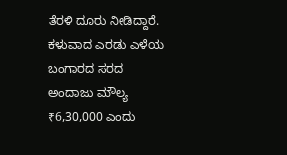ತೆರಳಿ ದೂರು ನೀಡಿದ್ದಾರೆ. ಕಳುವಾದ ಎರಡು ಎಳೆಯ ಬಂಗಾರದ ಸರದ ಅಂದಾಜು ಮೌಲ್ಯ ₹6,30,000 ಎಂದು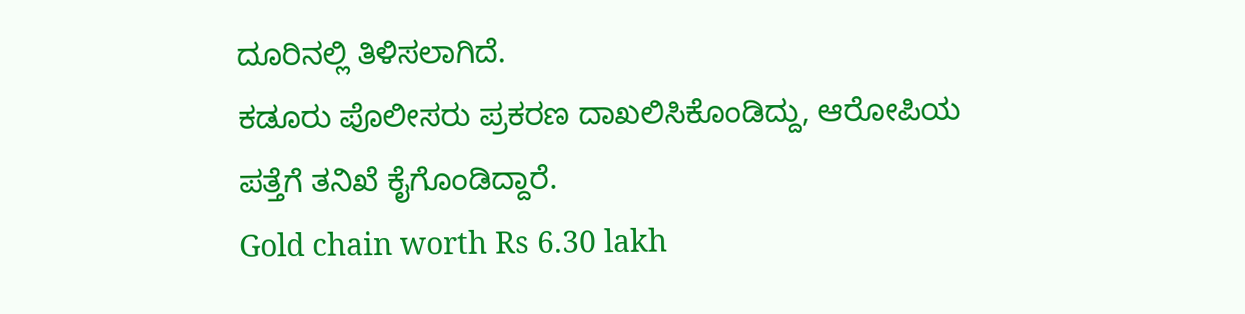ದೂರಿನಲ್ಲಿ ತಿಳಿಸಲಾಗಿದೆ.
ಕಡೂರು ಪೊಲೀಸರು ಪ್ರಕರಣ ದಾಖಲಿಸಿಕೊಂಡಿದ್ದು, ಆರೋಪಿಯ ಪತ್ತೆಗೆ ತನಿಖೆ ಕೈಗೊಂಡಿದ್ದಾರೆ.
Gold chain worth Rs 6.30 lakh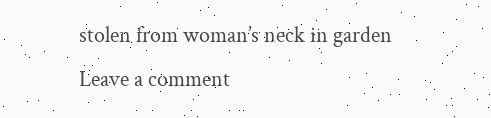stolen from woman’s neck in garden
Leave a comment